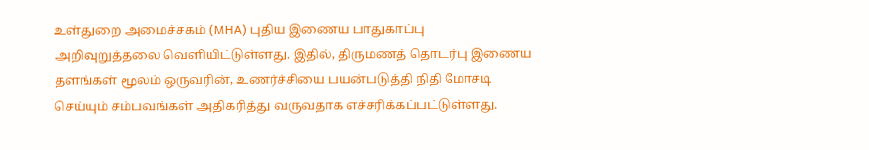உள்துறை அமைச்சகம் (MHA) புதிய இணைய பாதுகாப்பு அறிவுறுத்தலை வெளியிட்டுள்ளது. இதில், திருமணத் தொடர்பு இணைய தளங்கள் மூலம் ஒருவரின், உணர்ச்சியை பயன்படுத்தி நிதி மோசடி செய்யும் சம்பவங்கள் அதிகரித்து வருவதாக எச்சரிக்கப்பட்டுள்ளது.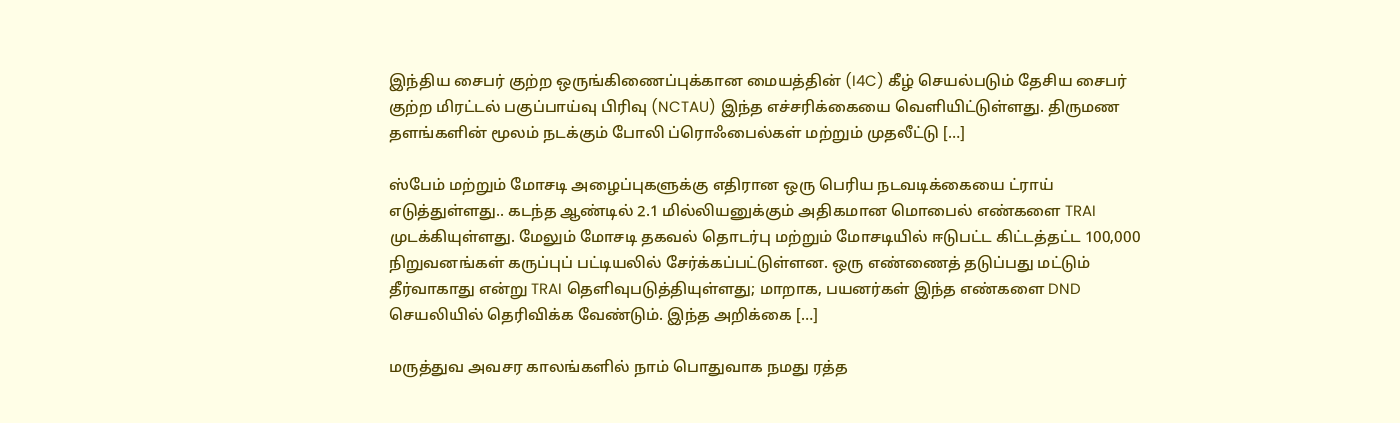இந்திய சைபர் குற்ற ஒருங்கிணைப்புக்கான மையத்தின் (I4C) கீழ் செயல்படும் தேசிய சைபர் குற்ற மிரட்டல் பகுப்பாய்வு பிரிவு (NCTAU) இந்த எச்சரிக்கையை வெளியிட்டுள்ளது. திருமண தளங்களின் மூலம் நடக்கும் போலி ப்ரொஃபைல்கள் மற்றும் முதலீட்டு […]

ஸ்பேம் மற்றும் மோசடி அழைப்புகளுக்கு எதிரான ஒரு பெரிய நடவடிக்கையை ட்ராய் எடுத்துள்ளது.. கடந்த ஆண்டில் 2.1 மில்லியனுக்கும் அதிகமான மொபைல் எண்களை TRAI முடக்கியுள்ளது. மேலும் மோசடி தகவல் தொடர்பு மற்றும் மோசடியில் ஈடுபட்ட கிட்டத்தட்ட 100,000 நிறுவனங்கள் கருப்புப் பட்டியலில் சேர்க்கப்பட்டுள்ளன. ஒரு எண்ணைத் தடுப்பது மட்டும் தீர்வாகாது என்று TRAI தெளிவுபடுத்தியுள்ளது; மாறாக, பயனர்கள் இந்த எண்களை DND செயலியில் தெரிவிக்க வேண்டும். இந்த அறிக்கை […]

மருத்துவ அவசர காலங்களில் நாம் பொதுவாக நமது ரத்த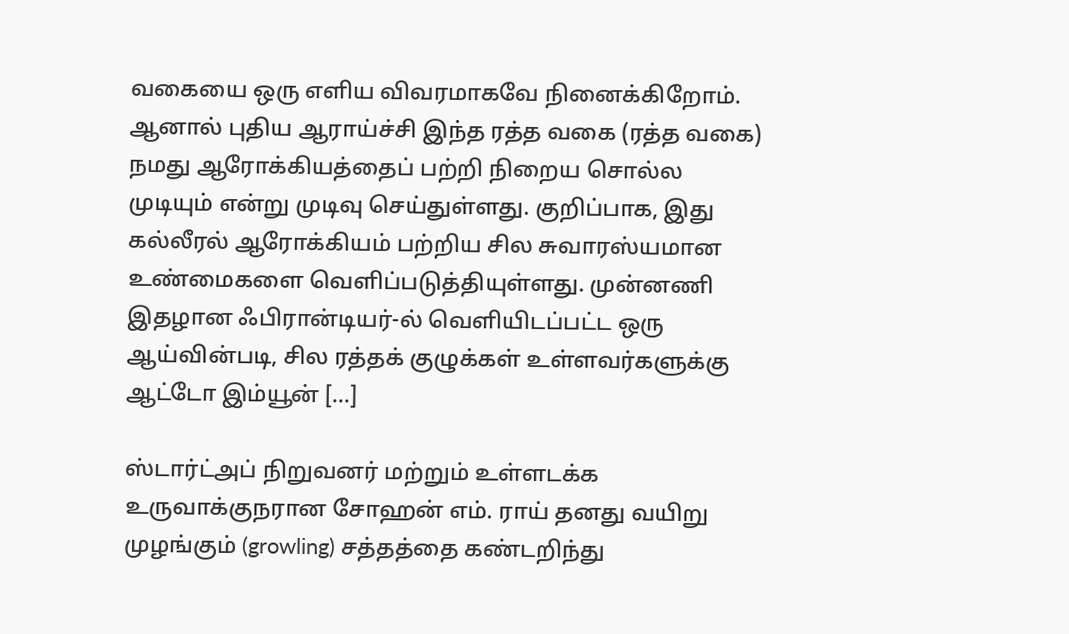வகையை ஒரு எளிய விவரமாகவே நினைக்கிறோம். ஆனால் புதிய ஆராய்ச்சி இந்த ரத்த வகை (ரத்த வகை) நமது ஆரோக்கியத்தைப் பற்றி நிறைய சொல்ல முடியும் என்று முடிவு செய்துள்ளது. குறிப்பாக, இது கல்லீரல் ஆரோக்கியம் பற்றிய சில சுவாரஸ்யமான உண்மைகளை வெளிப்படுத்தியுள்ளது. முன்னணி இதழான ஃபிரான்டியர்-ல் வெளியிடப்பட்ட ஒரு ஆய்வின்படி, சில ரத்தக் குழுக்கள் உள்ளவர்களுக்கு ஆட்டோ இம்யூன் […]

ஸ்டார்ட்அப் நிறுவனர் மற்றும் உள்ளடக்க உருவாக்குநரான சோஹன் எம். ராய் தனது வயிறு முழங்கும் (growling) சத்தத்தை கண்டறிந்து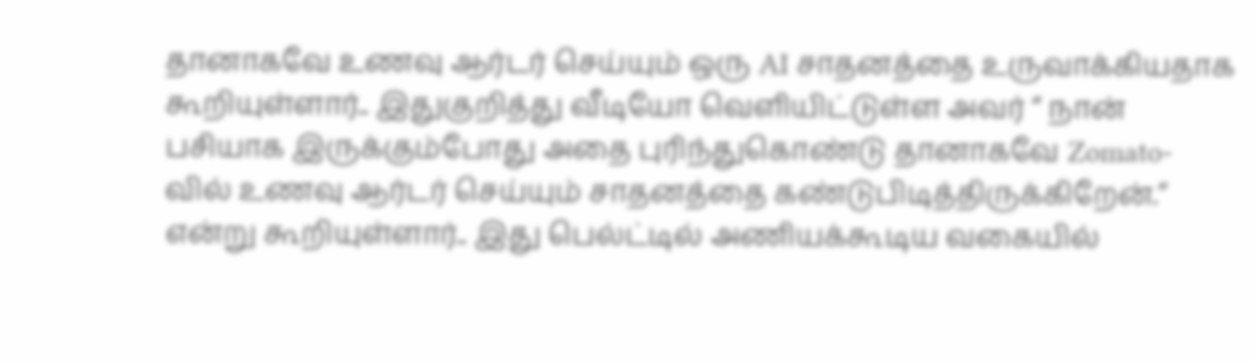தானாகவே உணவு ஆர்டர் செய்யும் ஒரு AI சாதனத்தை உருவாக்கியதாக கூறியுள்ளார்.. இதுகுறித்து வீடியோ வெளியிட்டுள்ள அவர் “ நான் பசியாக இருக்கும்போது அதை புரிந்துகொண்டு தானாகவே Zomato-வில் உணவு ஆர்டர் செய்யும் சாதனத்தை கண்டுபிடித்திருக்கிறேன்.” என்று கூறியுள்ளார்.. இது பெல்ட்டில் அணியக்கூடிய வகையில்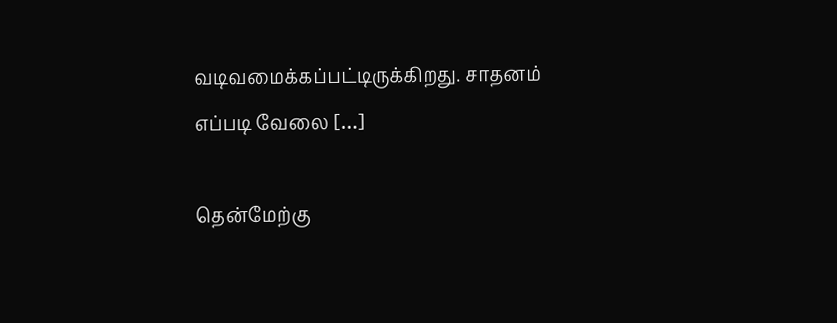வடிவமைக்கப்பட்டிருக்கிறது. சாதனம் எப்படி வேலை […]

தென்மேற்கு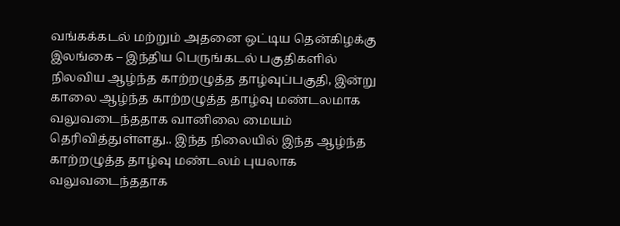வங்கக்கடல் மற்றும் அதனை ஒட்டிய தென்கிழக்கு இலங்கை – இந்திய பெருங்கடல் பகுதிகளில் நிலவிய ஆழ்ந்த காற்றழுத்த தாழ்வுப்பகுதி, இன்று காலை ஆழ்ந்த காற்றழுத்த தாழ்வு மண்டலமாக வலுவடைந்ததாக வானிலை மையம் தெரிவித்துள்ளது.. இந்த நிலையில் இந்த ஆழ்ந்த காற்றழுத்த தாழ்வு மண்டலம் புயலாக வலுவடைந்ததாக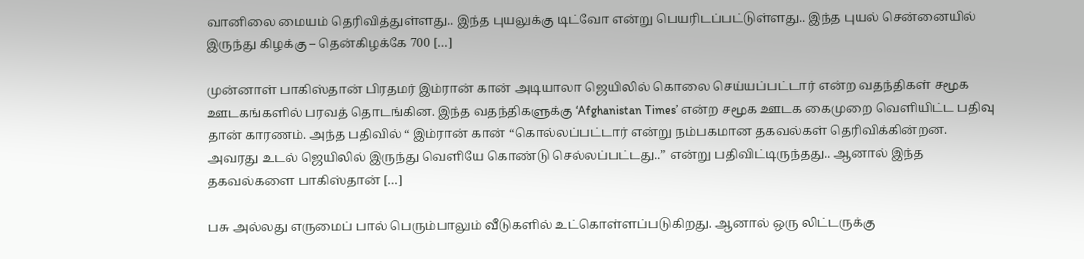வானிலை மையம் தெரிவித்துள்ளது.. இந்த புயலுக்கு டிட்வோ என்று பெயரிடப்பட்டுள்ளது.. இந்த புயல் சென்னையில் இருந்து கிழக்கு – தென்கிழக்கே 700 […]

முன்னாள் பாகிஸ்தான் பிரதமர் இம்ரான் கான் அடியாலா ஜெயிலில் கொலை செய்யப்பட்டார் என்ற வதந்திகள் சமூக ஊடகங்களில் பரவத் தொடங்கின. இந்த வதந்திகளுக்கு ‘Afghanistan Times’ என்ற சமூக ஊடக கைமுறை வெளியிட்ட பதிவு தான் காரணம். அந்த பதிவில் “ இம்ரான் கான் “கொல்லப்பட்டார் என்று நம்பகமான தகவல்கள் தெரிவிக்கின்றன. அவரது உடல் ஜெயிலில் இருந்து வெளியே கொண்டு செல்லப்பட்டது..” என்று பதிவிட்டிருந்தது.. ஆனால் இந்த தகவல்களை பாகிஸ்தான் […]

பசு அல்லது எருமைப் பால் பெரும்பாலும் வீடுகளில் உட்கொள்ளப்படுகிறது. ஆனால் ஒரு லிட்டருக்கு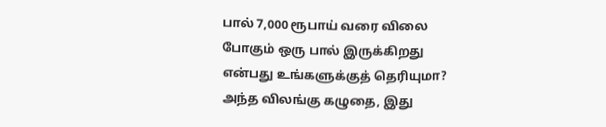பால் 7,000 ரூபாய் வரை விலை போகும் ஒரு பால் இருக்கிறது என்பது உங்களுக்குத் தெரியுமா? அந்த விலங்கு கழுதை, இது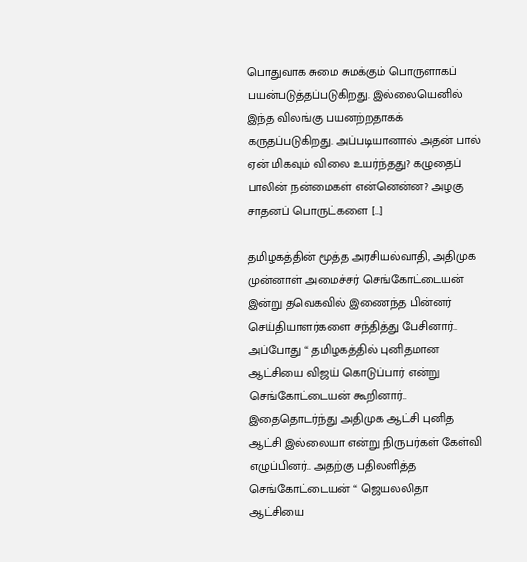பொதுவாக சுமை சுமக்கும் பொருளாகப் பயன்படுத்தப்படுகிறது. இல்லையெனில் இந்த விலங்கு பயனற்றதாகக் கருதப்படுகிறது. அப்படியானால் அதன் பால் ஏன் மிகவும் விலை உயர்ந்தது? கழுதைப் பாலின் நன்மைகள் என்னென்ன? அழகு சாதனப் பொருட்களை […]

தமிழகத்தின் மூத்த அரசியல்வாதி, அதிமுக முன்னாள் அமைச்சர் செங்கோட்டையன் இன்று தவெகவில் இணைந்த பின்னர் செய்தியாளர்களை சந்தித்து பேசினார்.. அப்போது “ தமிழகத்தில் புனிதமான ஆட்சியை விஜய் கொடுப்பார் என்று செங்கோட்டையன் கூறினார்.. இதைதொடர்ந்து அதிமுக ஆட்சி புனித ஆட்சி இல்லையா என்று நிருபர்கள் கேள்வி எழுப்பினர்.. அதற்கு பதிலளித்த செங்கோட்டையன் “ ஜெயலலிதா ஆட்சியை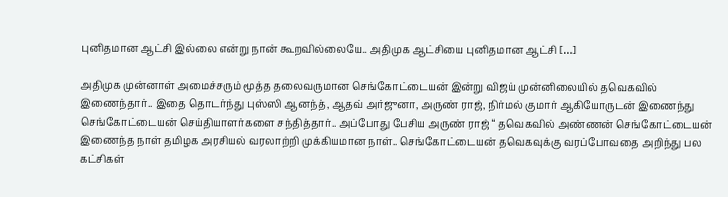புனிதமான ஆட்சி இல்லை என்று நான் கூறவில்லையே.. அதிமுக ஆட்சியை புனிதமான ஆட்சி […]

அதிமுக முன்னாள் அமைச்சரும் மூத்த தலைவருமான செங்கோட்டையன் இன்று விஜய் முன்னிலையில் தவெகவில் இணைந்தார்.. இதை தொடர்ந்து புஸ்ஸி ஆனந்த், ஆதவ் அர்ஜுனா, அருண் ராஜ், நிர்மல் குமார் ஆகியோருடன் இணைந்து செங்கோட்டையன் செய்தியாளர்களை சந்தித்தார்.. அப்போது பேசிய அருண் ராஜ் “ தவெகவில் அண்ணன் செங்கோட்டையன் இணைந்த நாள் தமிழக அரசியல் வரலாற்றி முக்கியமான நாள்.. செங்கோட்டையன் தவெகவுக்கு வரப்போவதை அறிந்து பல கட்சிகள்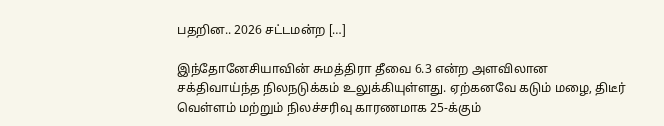பதறின.. 2026 சட்டமன்ற […]

இந்தோனேசியாவின் சுமத்திரா தீவை 6.3 என்ற அளவிலான சக்திவாய்ந்த நிலநடுக்கம் உலுக்கியுள்ளது. ஏற்கனவே கடும் மழை, திடீர் வெள்ளம் மற்றும் நிலச்சரிவு காரணமாக 25-க்கும்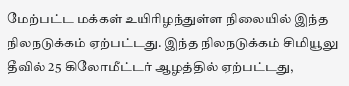மேற்பட்ட மக்கள் உயிரிழந்துள்ள நிலையில் இந்த நிலநடுக்கம் ஏற்பட்டது. இந்த நிலநடுக்கம் சிமியூலு தீவில் 25 கிலோமீட்டர் ஆழத்தில் ஏற்பட்டது,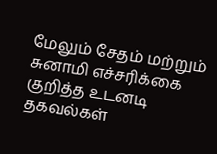மேலும் சேதம் மற்றும் சுனாமி எச்சரிக்கை குறித்த உடனடி தகவல்கள்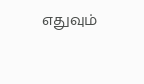எதுவும்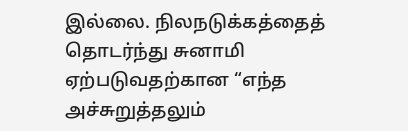இல்லை. நிலநடுக்கத்தைத் தொடர்ந்து சுனாமி ஏற்படுவதற்கான “எந்த அச்சுறுத்தலும்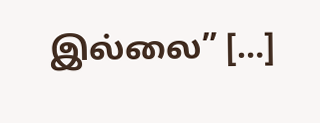இல்லை” […]